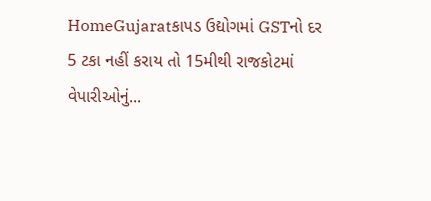HomeGujaratકાપડ ઉદ્યોગમાં GSTનો દર 5 ટકા નહીં કરાય તો 15મીથી રાજકોટમાં વેપારીઓનું...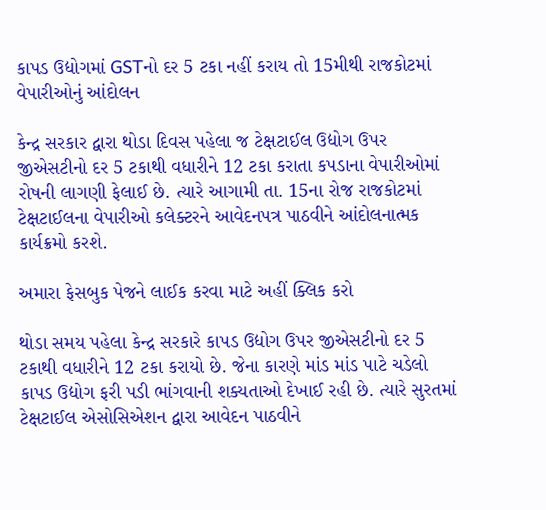કાપડ ઉદ્યોગમાં GSTનો દર 5 ટકા નહીં કરાય તો 15મીથી રાજકોટમાં વેપારીઓનું આંદોલન

કેન્દ્ર સરકાર દ્વારા થોડા દિવસ પહેલા જ ટેક્ષટાઈલ ઉદ્યોગ ઉપર જીએસટીનો દર 5 ટકાથી વધારીને 12 ટકા કરાતા કપડાના વેપારીઓમાં રોષની લાગણી ફેલાઈ છે. ત્યારે આગામી તા. 15ના રોજ રાજકોટમાં ટેક્ષટાઈલના વેપારીઓ કલેક્ટરને આવેદનપત્ર પાઠવીને આંદોલનાત્મક કાર્યક્રમો કરશે.

અમારા ફેસબુક પેજને લાઈક કરવા માટે અહીં ક્લિક કરો

થોડા સમય પહેલા કેન્દ્ર સરકારે કાપડ ઉદ્યોગ ઉપર જીએસટીનો દર 5 ટકાથી વધારીને 12 ટકા કરાયો છે. જેના કારણે માંડ માંડ પાટે ચડેલો કાપડ ઉદ્યોગ ફરી પડી ભાંગવાની શક્યતાઓ દેખાઈ રહી છે. ત્યારે સુરતમાં ટેક્ષટાઈલ એસોસિએશન દ્વારા આવેદન પાઠવીને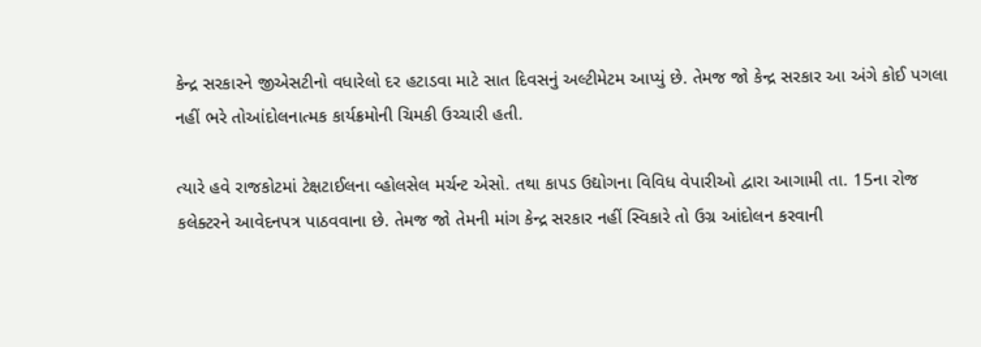કેન્દ્ર સરકારને જીએસટીનો વધારેલો દર હટાડવા માટે સાત દિવસનું અલ્ટીમેટમ આપ્યું છે. તેમજ જો કેન્દ્ર સરકાર આ અંગે કોઈ પગલા નહીં ભરે તોઆંદોલનાત્મક કાર્યક્રમોની ચિમકી ઉચ્ચારી હતી.

ત્યારે હવે રાજકોટમાં ટેક્ષટાઈલના વ્હોલસેલ મર્ચન્ટ એસો. તથા કાપડ ઉદ્યોગના વિવિધ વેપારીઓ દ્વારા આગામી તા. 15ના રોજ કલેક્ટરને આવેદનપત્ર પાઠવવાના છે. તેમજ જો તેમની માંગ કેન્દ્ર સરકાર નહીં સ્વિકારે તો ઉગ્ર આંદોલન કરવાની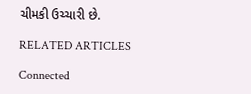ચીમકી ઉચ્ચારી છે.

RELATED ARTICLES

Connected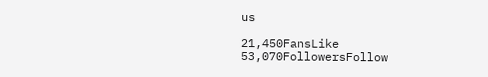us

21,450FansLike
53,070FollowersFollow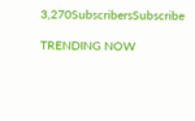3,270SubscribersSubscribe

TRENDING NOW